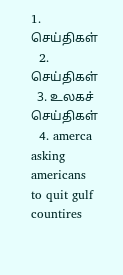1. செய்திகள்
  2. செய்திகள்
  3. உலகச் செய்திகள்
  4. amerca asking americans to quit gulf countires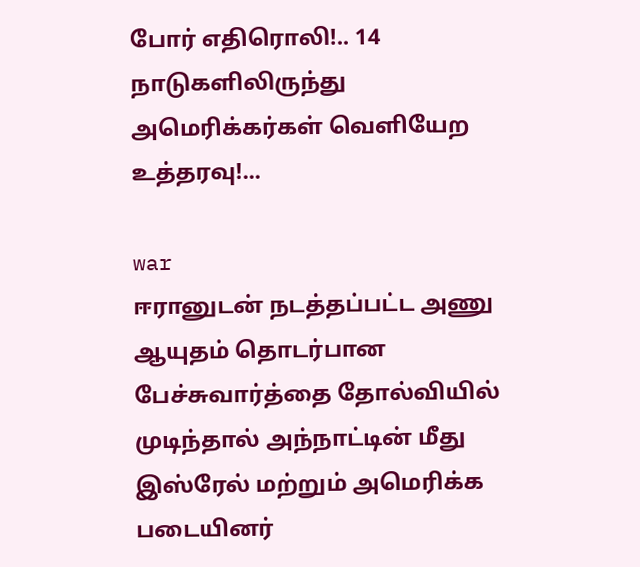போர் எதிரொலி!.. 14 நாடுகளிலிருந்து அமெரிக்கர்கள் வெளியேற உத்தரவு!...

war
ஈரானுடன் நடத்தப்பட்ட அணு ஆயுதம் தொடர்பான பேச்சுவார்த்தை தோல்வியில் முடிந்தால் அந்நாட்டின் மீது இஸ்ரேல் மற்றும் அமெரிக்க படையினர்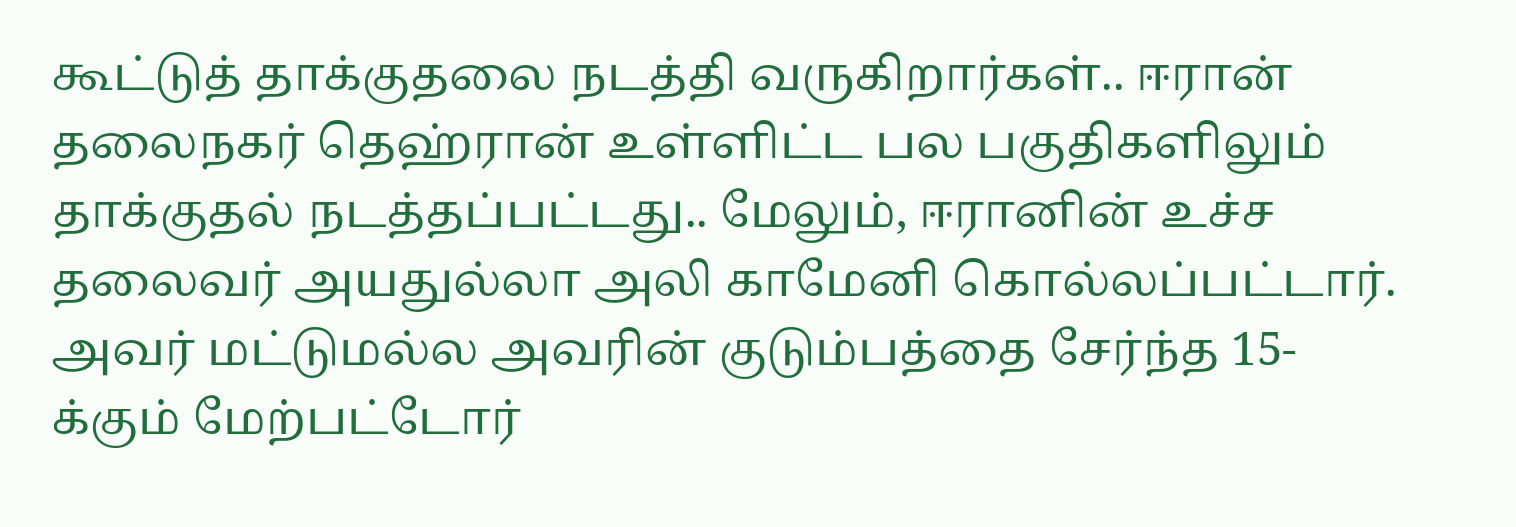கூட்டுத் தாக்குதலை நடத்தி வருகிறார்கள்.. ஈரான் தலைநகர் தெஹ்ரான் உள்ளிட்ட பல பகுதிகளிலும் தாக்குதல் நடத்தப்பட்டது.. மேலும், ஈரானின் உச்ச தலைவர் அயதுல்லா அலி காமேனி கொல்லப்பட்டார்.
அவர் மட்டுமல்ல அவரின் குடும்பத்தை சேர்ந்த 15-க்கும் மேற்பட்டோர்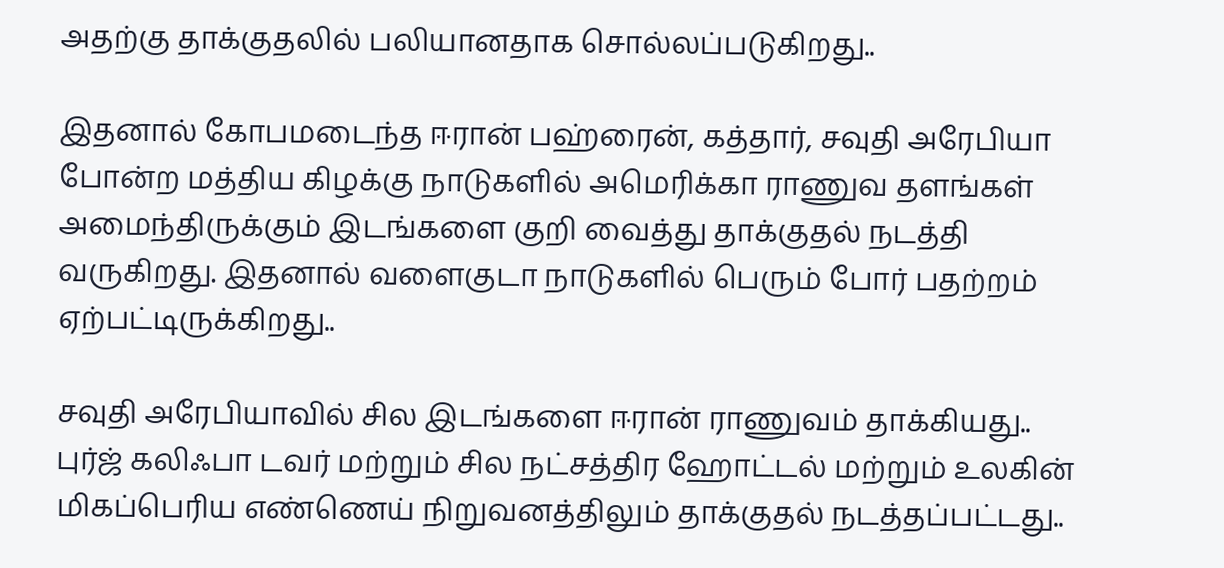அதற்கு தாக்குதலில் பலியானதாக சொல்லப்படுகிறது..

இதனால் கோபமடைந்த ஈரான் பஹ்ரைன், கத்தார், சவுதி அரேபியா போன்ற மத்திய கிழக்கு நாடுகளில் அமெரிக்கா ராணுவ தளங்கள் அமைந்திருக்கும் இடங்களை குறி வைத்து தாக்குதல் நடத்தி வருகிறது. இதனால் வளைகுடா நாடுகளில் பெரும் போர் பதற்றம் ஏற்பட்டிருக்கிறது..

சவுதி அரேபியாவில் சில இடங்களை ஈரான் ராணுவம் தாக்கியது.. புர்ஜ் கலிஃபா டவர் மற்றும் சில நட்சத்திர ஹோட்டல் மற்றும் உலகின் மிகப்பெரிய எண்ணெய் நிறுவனத்திலும் தாக்குதல் நடத்தப்பட்டது..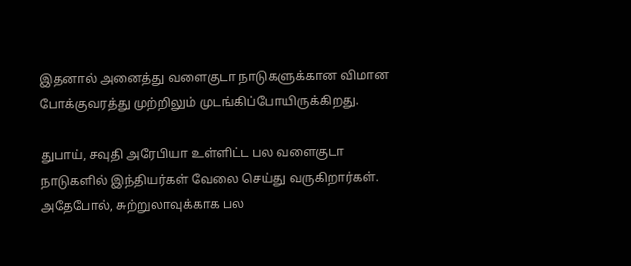இதனால் அனைத்து வளைகுடா நாடுகளுக்கான விமான போக்குவரத்து முற்றிலும் முடங்கிப்போயிருக்கிறது.

துபாய், சவுதி அரேபியா உள்ளிட்ட பல வளைகுடா நாடுகளில் இந்தியர்கள் வேலை செய்து வருகிறார்கள். அதேபோல், சுற்றுலாவுக்காக பல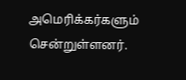அமெரிக்கர்களும் சென்றுள்ளனர்.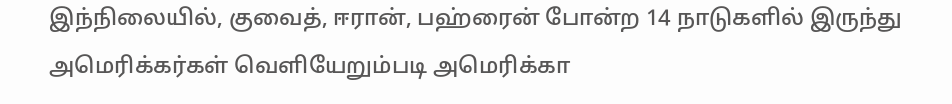இந்நிலையில், குவைத், ஈரான், பஹ்ரைன் போன்ற 14 நாடுகளில் இருந்து அமெரிக்கர்கள் வெளியேறும்படி அமெரிக்கா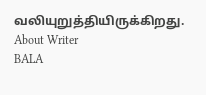வலியுறுத்தியிருக்கிறது.
About Writer
BALA